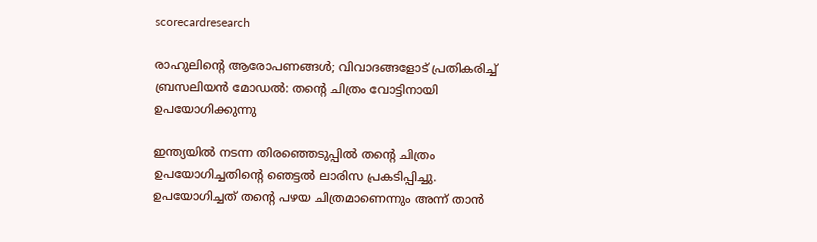scorecardresearch

രാഹുലിന്റെ ആരോപണങ്ങൾ; വിവാദങ്ങളോട് പ്രതികരിച്ച് ബ്രസലിയൻ മോഡൽ: തന്റെ ചിത്രം വോട്ടിനായി ഉപയോഗിക്കുന്നു

ഇന്ത്യയിൽ നടന്ന തിരഞ്ഞെടുപ്പിൽ തന്റെ ചിത്രം ഉപയോഗിച്ചതിന്റെ ഞെട്ടൽ ലാരിസ പ്രകടിപ്പിച്ചു. ഉപയോഗിച്ചത് തന്റെ പഴയ ചിത്രമാണെന്നും അന്ന് താൻ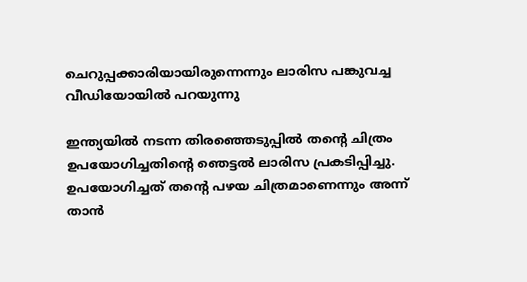ചെറുപ്പക്കാരിയായിരുന്നെന്നും ലാരിസ പങ്കുവച്ച വീഡിയോയിൽ പറയുന്നു

ഇന്ത്യയിൽ നടന്ന തിരഞ്ഞെടുപ്പിൽ തന്റെ ചിത്രം ഉപയോഗിച്ചതിന്റെ ഞെട്ടൽ ലാരിസ പ്രകടിപ്പിച്ചു. ഉപയോഗിച്ചത് തന്റെ പഴയ ചിത്രമാണെന്നും അന്ന് താൻ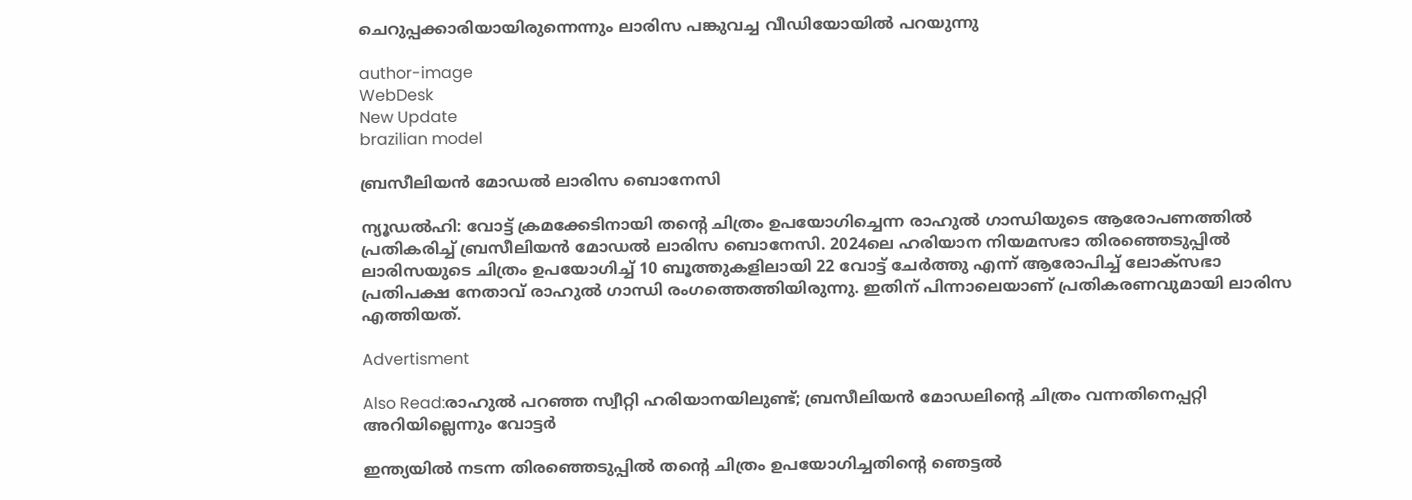ചെറുപ്പക്കാരിയായിരുന്നെന്നും ലാരിസ പങ്കുവച്ച വീഡിയോയിൽ പറയുന്നു

author-image
WebDesk
New Update
brazilian model

ബ്രസീലിയൻ മോഡൽ ലാരിസ ബൊനേസി

ന്യൂഡൽഹി: വോട്ട് ക്രമക്കേടിനായി തന്റെ ചിത്രം ഉപയോഗിച്ചെന്ന രാഹുൽ ഗാന്ധിയുടെ ആരോപണത്തിൽ പ്രതികരിച്ച് ബ്രസീലിയൻ മോഡൽ ലാരിസ ബൊനേസി. 2024ലെ ഹരിയാന നിയമസഭാ തിരഞ്ഞെടുപ്പിൽ ലാരിസയുടെ ചിത്രം ഉപയോഗിച്ച് 10 ബൂത്തുകളിലായി 22 വോട്ട് ചേർത്തു എന്ന് ആരോപിച്ച് ലോക്സഭാ പ്രതിപക്ഷ നേതാവ് രാഹുൽ ഗാന്ധി രംഗത്തെത്തിയിരുന്നു. ഇതിന് പിന്നാലെയാണ് പ്രതികരണവുമായി ലാരിസ എത്തിയത്.

Advertisment

Also Read:രാഹുൽ പറഞ്ഞ സ്വീറ്റി ഹരിയാനയിലുണ്ട്; ബ്രസീലിയൻ മോഡലിന്റെ ചിത്രം വന്നതിനെപ്പറ്റി അറിയില്ലെന്നും വോട്ടർ

ഇന്ത്യയിൽ നടന്ന തിരഞ്ഞെടുപ്പിൽ തന്റെ ചിത്രം ഉപയോഗിച്ചതിന്റെ ഞെട്ടൽ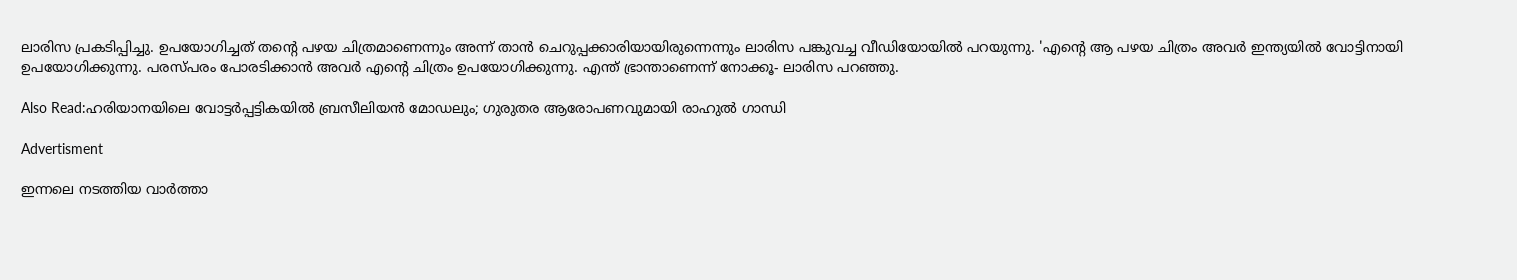ലാരിസ പ്രകടിപ്പിച്ചു. ഉപയോഗിച്ചത് തന്റെ പഴയ ചിത്രമാണെന്നും അന്ന് താൻ ചെറുപ്പക്കാരിയായിരുന്നെന്നും ലാരിസ പങ്കുവച്ച വീഡിയോയിൽ പറയുന്നു. 'എന്റെ ആ പഴയ ചിത്രം അവർ ഇന്ത്യയിൽ വോട്ടിനായി ഉപയോഗിക്കുന്നു. പരസ്പരം പോരടിക്കാൻ അവർ എന്റെ ചിത്രം ഉപയോഗിക്കുന്നു. എന്ത് ഭ്രാന്താണെന്ന് നോക്കൂ- ലാരിസ പറഞ്ഞു.

Also Read:ഹരിയാനയിലെ വോട്ടർപ്പട്ടികയിൽ ബ്രസീലിയൻ മോഡലും; ഗുരുതര ആരോപണവുമായി രാഹുൽ ഗാന്ധി

Advertisment

ഇന്നലെ നടത്തിയ വാർത്താ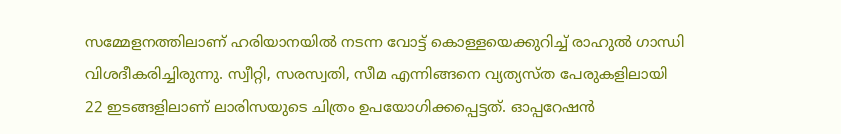സമ്മേളനത്തിലാണ് ഹരിയാനയിൽ നടന്ന വോട്ട് കൊള്ളയെക്കുറിച്ച് രാഹുൽ ഗാന്ധി വിശദീകരിച്ചിരുന്നു. സ്വീറ്റി, സരസ്വതി, സീമ എന്നിങ്ങനെ വ്യത്യസ്ത പേരുകളിലായി 22 ഇടങ്ങളിലാണ് ലാരിസയുടെ ചിത്രം ഉപയോഗിക്കപ്പെട്ടത്. ഓപ്പറേഷൻ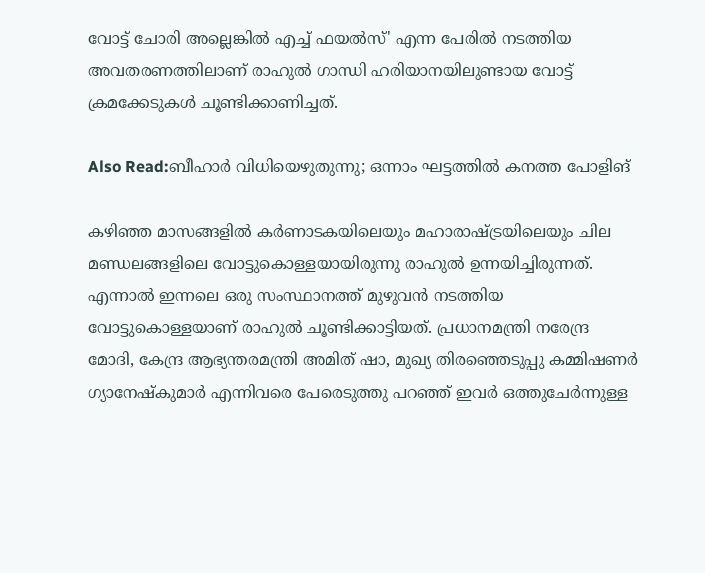വോട്ട് ചോരി അല്ലെങ്കിൽ എച്ച് ഫയൽസ്' എന്ന പേരിൽ നടത്തിയ അവതരണത്തിലാണ് രാഹുൽ ഗാന്ധി ഹരിയാനയിലുണ്ടായ വോട്ട് ക്രമക്കേടുകൾ ചൂണ്ടിക്കാണിച്ചത്.

Also Read:ബീഹാർ വിധിയെഴുതുന്നു; ഒന്നാം ഘട്ടത്തിൽ കനത്ത പോളിങ്

കഴിഞ്ഞ മാസങ്ങളിൽ കർണാടകയിലെയും മഹാരാഷ്ട്രയിലെയും ചില മണ്ഡലങ്ങളിലെ വോട്ടുകൊള്ളയായിരുന്നു രാഹുൽ ഉന്നയിച്ചിരുന്നത്. എന്നാൽ ഇന്നലെ ഒരു സംസ്ഥാനത്ത് മുഴുവൻ നടത്തിയ വോട്ടുകൊള്ളയാണ് രാഹുൽ ചൂണ്ടിക്കാട്ടിയത്. പ്രധാനമന്ത്രി നരേന്ദ്ര മോദി, കേന്ദ്ര ആഭ്യന്തരമന്ത്രി അമിത് ഷാ, മുഖ്യ തിരഞ്ഞെടുപ്പു കമ്മിഷണർ ഗ്യാനേഷ്‌കുമാർ എന്നിവരെ പേരെടുത്തു പറഞ്ഞ് ഇവർ ഒത്തുചേർന്നുള്ള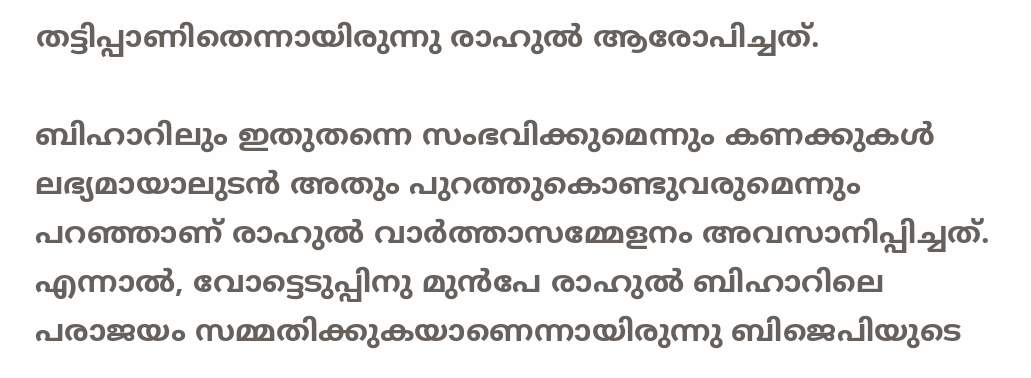തട്ടിപ്പാണിതെന്നായിരുന്നു രാഹുൽ ആരോപിച്ചത്.

ബിഹാറിലും ഇതുതന്നെ സംഭവിക്കുമെന്നും കണക്കുകൾ ലഭ്യമായാലുടൻ അതും പുറത്തുകൊണ്ടുവരുമെന്നും പറഞ്ഞാണ് രാഹുൽ വാർത്താസമ്മേളനം അവസാനിപ്പിച്ചത്. എന്നാൽ, വോട്ടെടുപ്പിനു മുൻപേ രാഹുൽ ബിഹാറിലെ പരാജയം സമ്മതിക്കുകയാണെന്നായിരുന്നു ബിജെപിയുടെ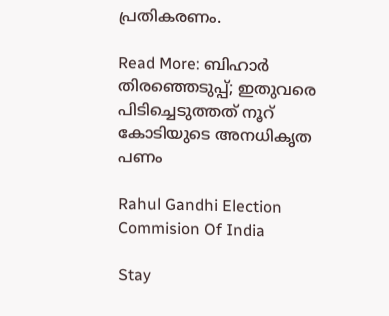പ്രതികരണം.

Read More: ബിഹാർ തിരഞ്ഞെടുപ്പ്; ഇതുവരെ പിടിച്ചെടുത്തത് നൂറ് കോടിയുടെ അനധികൃത പണം

Rahul Gandhi Election Commision Of India

Stay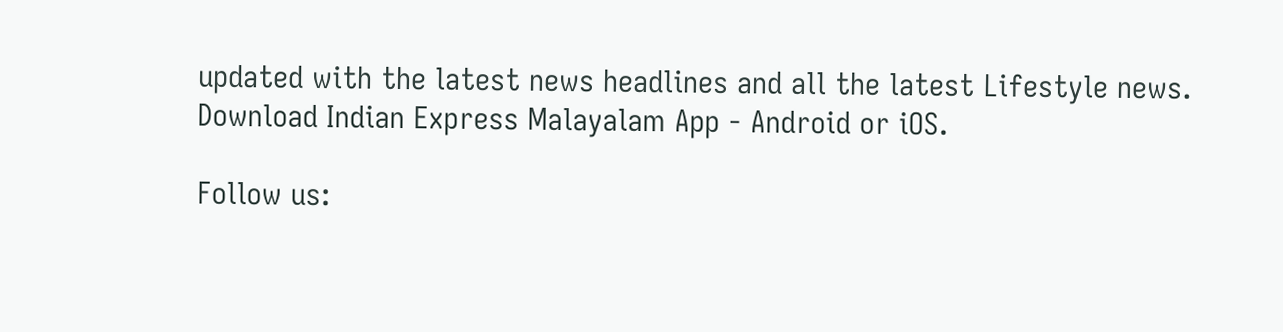updated with the latest news headlines and all the latest Lifestyle news. Download Indian Express Malayalam App - Android or iOS.

Follow us: